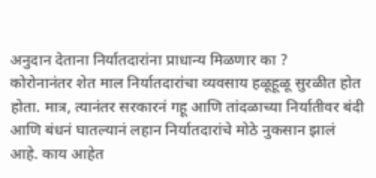अनुदान देताना निर्यातदारांना प्राधान्य मिळणार का ?
कोरोनानंतर शेत माल निर्यातदारांचा व्यवसाय हळूहूळू सुरळीत होत होता. मात्र, त्यानंतर सरकारनं गहू आणि तांदळाच्या निर्यातीवर बंदी आणि बंधनं घातल्यानं लहान निर्यातदारांचे मोठे नुकसान झालं आहे. काय आहेत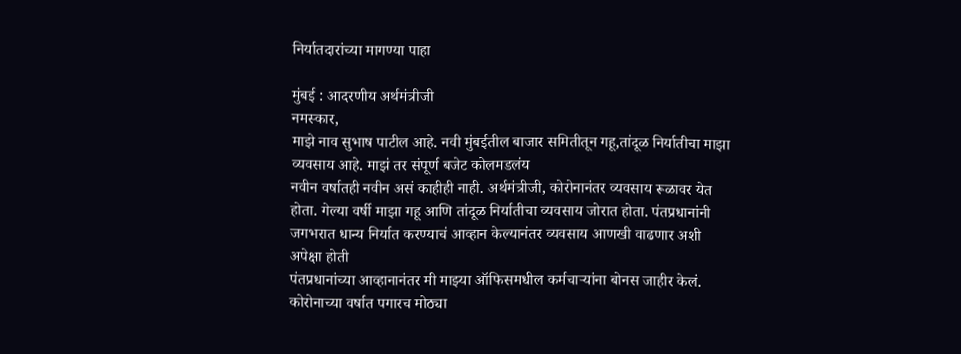निर्यातदारांच्या मागण्या पाहा

मुंबई : आदरणीय अर्थमंत्रीजी
नमस्कार,
माझे नाव सुभाष पाटील आहे. नवी मुंबईतील बाजार समितीतून गहू,तांदूळ निर्यातीचा माझा व्यवसाय आहे. माझं तर संपूर्ण बजेट कोलमडलंय
नवीन वर्षातही नवीन असं काहीही नाही. अर्थमंत्रीजी, कोरोनानंतर व्यवसाय रूळावर येत होता. गेल्या वर्षी माझा गहू आणि तांदूळ निर्यातीचा व्यवसाय जोरात होता. पंतप्रधानांनी जगभरात धान्य निर्यात करण्याचं आव्हान केल्यानंतर व्यवसाय आणखी वाढणार अशी अपेक्षा होती
पंतप्रधानांच्या आव्हानानंतर मी माझ्या ऑफिसमधील कर्मचाऱ्यांना बोनस जाहीर केलं. कोरोनाच्या वर्षात पगारच मोठ्या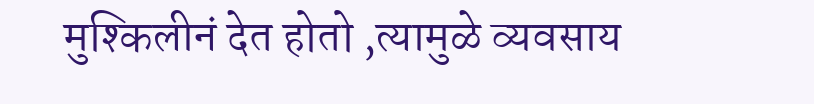मुश्किलीनं देत होतो ,त्यामुळे व्यवसाय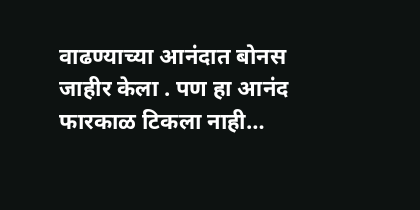वाढण्याच्या आनंदात बोनस जाहीर केला . पण हा आनंद फारकाळ टिकला नाही…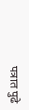पत्रात पुढे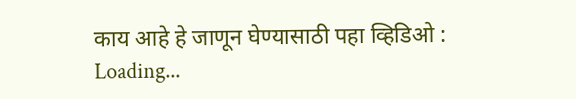काय आहे हे जाणून घेण्यासाठी पहा व्हिडिओ :
Loading...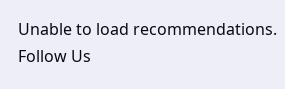Unable to load recommendations.
Follow Us